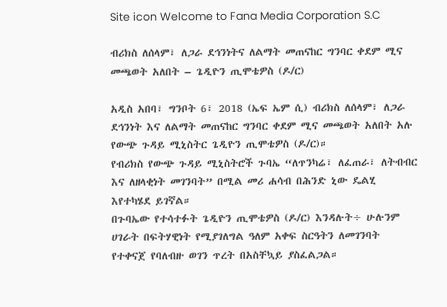Site icon Welcome to Fana Media Corporation S.C

ብሪክስ ለሰላም፣ ለጋራ ደኅንነትና ለልማት መጠናከር ግንባር ቀደም ሚና መጫወት አለበት – ጌዲዮን ጢሞቴዎስ (ዶ/ር)

አዲስ አበባ፣ ግንቦት 6፣ 2018 (ኤፍ ኤም ሲ) ብሪክስ ለሰላም፣ ለጋራ ደኅንነት እና ለልማት መጠናከር ግንባር ቀደም ሚና መጫወት አለበት አሉ የውጭ ጉዳይ ሚኒስትር ጌዲዮን ጢሞቴዎስ (ዶ/ር)።
የብሪክስ የውጭ ጉዳይ ሚኒስትሮች ጉባኤ “ለጥንካሬ፣ ለፈጠራ፣ ለትብብር እና ለዘላቂነት መገንባት” በሚል መሪ ሐሳብ በሕንድ ኒው ዴልሂ እየተካሄደ ይገኛል።
በጉባኤው የተሳተፉት ጌዲዮን ጢሞቴዎስ (ዶ/ር) እንዳሉት÷ ሁሉንም ሀገራት በፍትሃዊነት የሚያገለግል ዓለም አቀፍ ስርዓትን ለመገንባት የተቀናጀ የባለብዙ ወገን ጥረት በአስቸኳይ ያስፈልጋል።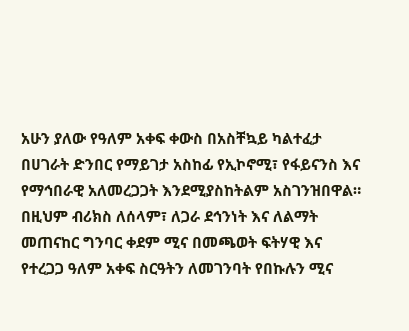አሁን ያለው የዓለም አቀፍ ቀውስ በአስቸኳይ ካልተፈታ በሀገራት ድንበር የማይገታ አስከፊ የኢኮኖሚ፣ የፋይናንስ እና የማኅበራዊ አለመረጋጋት እንደሚያስከትልም አስገንዝበዋል።
በዚህም ብሪክስ ለሰላም፣ ለጋራ ደኅንነት እና ለልማት መጠናከር ግንባር ቀደም ሚና በመጫወት ፍትሃዊ እና የተረጋጋ ዓለም አቀፍ ስርዓትን ለመገንባት የበኩሉን ሚና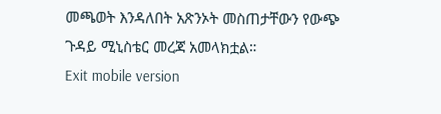መጫወት እንዳለበት አጽንኦት መስጠታቸውን የውጭ ጉዳይ ሚኒስቴር መረጃ አመላክቷል።
Exit mobile version